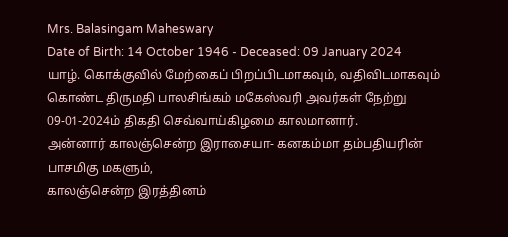Mrs. Balasingam Maheswary
Date of Birth: 14 October 1946 - Deceased: 09 January 2024
யாழ். கொக்குவில் மேற்கைப் பிறப்பிடமாகவும், வதிவிடமாகவும் கொண்ட திருமதி பாலசிங்கம் மகேஸ்வரி அவர்கள் நேற்று 09-01-2024ம் திகதி செவ்வாய்கிழமை காலமானார்.
அன்னார் காலஞ்சென்ற இராசையா- கனகம்மா தம்பதியரின் பாசமிகு மகளும்,
காலஞ்சென்ற இரத்தினம்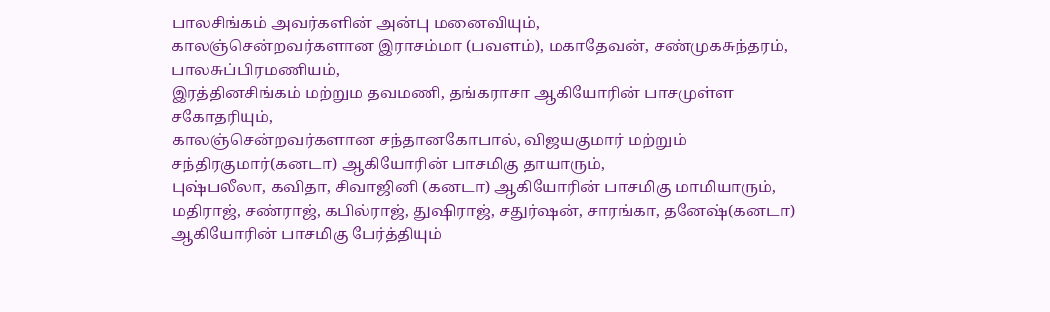பாலசிங்கம் அவர்களின் அன்பு மனைவியும்,
காலஞ்சென்றவர்களான இராசம்மா (பவளம்), மகாதேவன், சண்முகசுந்தரம், பாலசுப்பிரமணியம்,
இரத்தினசிங்கம் மற்றும தவமணி, தங்கராசா ஆகியோரின் பாசமுள்ள சகோதரியும்,
காலஞ்சென்றவர்களான சந்தானகோபால், விஜயகுமார் மற்றும் சந்திரகுமார்(கனடா) ஆகியோரின் பாசமிகு தாயாரும்,
புஷ்பலீலா, கவிதா, சிவாஜினி (கனடா) ஆகியோரின் பாசமிகு மாமியாரும்,
மதிராஜ், சண்ராஜ், கபில்ராஜ், துஷிராஜ், சதுர்ஷன், சாரங்கா, தனேஷ்(கனடா) ஆகியோரின் பாசமிகு பேர்த்தியும்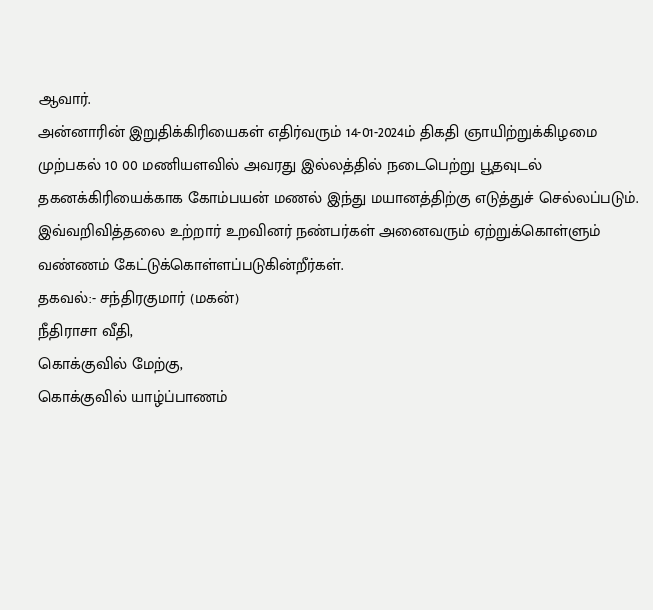ஆவார்.
அன்னாரின் இறுதிக்கிரியைகள் எதிர்வரும் 14-01-2024ம் திகதி ஞாயிற்றுக்கிழமை முற்பகல் 10 00 மணியளவில் அவரது இல்லத்தில் நடைபெற்று பூதவுடல் தகனக்கிரியைக்காக கோம்பயன் மணல் இந்து மயானத்திற்கு எடுத்துச் செல்லப்படும்.
இவ்வறிவித்தலை உற்றார் உறவினர் நண்பர்கள் அனைவரும் ஏற்றுக்கொள்ளும் வண்ணம் கேட்டுக்கொள்ளப்படுகின்றீர்கள்.
தகவல்:- சந்திரகுமார் (மகன்)
நீதிராசா வீதி,
கொக்குவில் மேற்கு,
கொக்குவில் யாழ்ப்பாணம்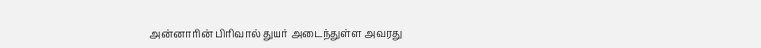அன்னாரின் பிரிவால் துயர் அடைந்துள்ள அவரது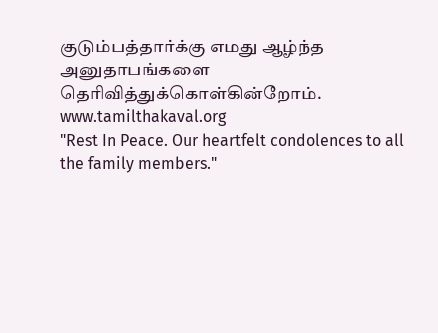குடும்பத்தார்க்கு எமது ஆழ்ந்த அனுதாபங்களை தெரிவித்துக்கொள்கின்றோம்.
www.tamilthakaval.org
"Rest In Peace. Our heartfelt condolences to all the family members."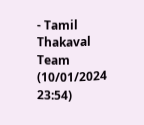- Tamil Thakaval Team (10/01/2024 23:54)